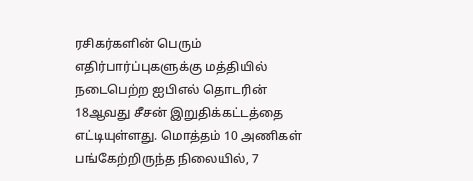ரசிகர்களின் பெரும் எதிர்பார்ப்புகளுக்கு மத்தியில் நடைபெற்ற ஐபிஎல் தொடரின் 18ஆவது சீசன் இறுதிக்கட்டத்தை எட்டியுள்ளது. மொத்தம் 10 அணிகள் பங்கேற்றிருந்த நிலையில், 7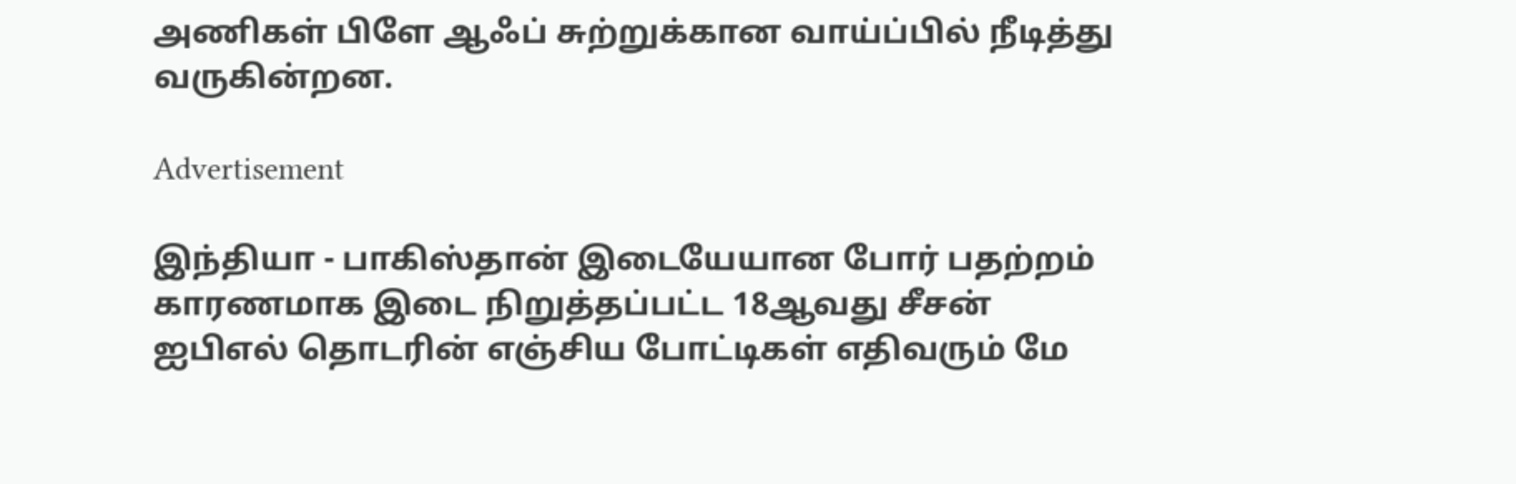அணிகள் பிளே ஆஃப் சுற்றுக்கான வாய்ப்பில் நீடித்து வருகின்றன.

Advertisement

இந்தியா - பாகிஸ்தான் இடையேயான போர் பதற்றம் காரணமாக இடை நிறுத்தப்பட்ட 18ஆவது சீசன் ஐபிஎல் தொடரின் எஞ்சிய போட்டிகள் எதிவரும் மே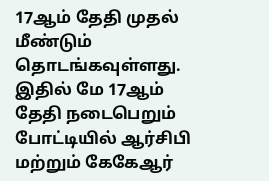17ஆம் தேதி முதல் மீண்டும் தொடங்கவுள்ளது. இதில் மே 17ஆம் தேதி நடைபெறும் போட்டியில் ஆர்சிபி மற்றும் கேகேஆர்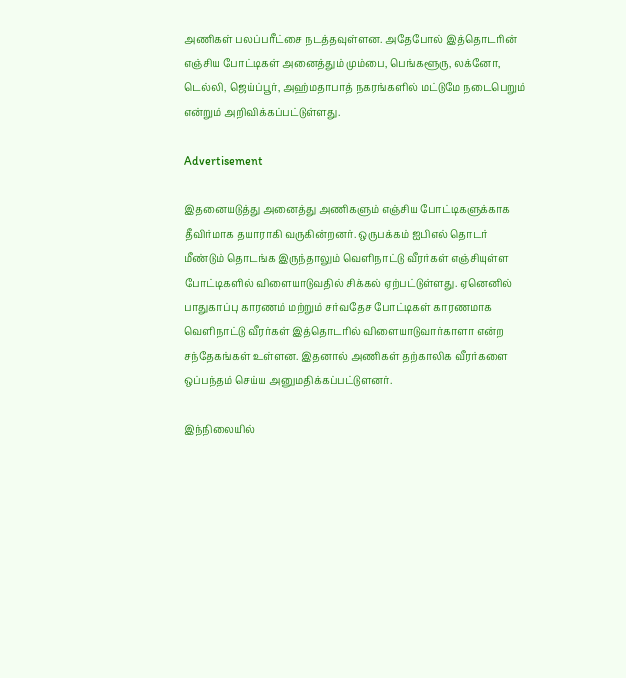அணிகள் பலப்பரீட்சை நடத்தவுள்ளன. அதேபோல் இத்தொடரின் எஞ்சிய போட்டிகள் அனைத்தும் மும்பை, பெங்களூரு, லக்னோ, டெல்லி, ஜெய்ப்பூர், அஹ்மதாபாத் நகரங்களில் மட்டுமே நடைபெறும் என்றும் அறிவிக்கப்பட்டுள்ளது.

Advertisement

இதனையடுத்து அனைத்து அணிகளும் எஞ்சிய போட்டிகளுக்காக தீவிர்மாக தயாராகி வருகின்றனர். ஒருபக்கம் ஐபிஎல் தொடர் மீண்டும் தொடங்க இருந்தாலும் வெளிநாட்டு வீரர்கள் எஞ்சியுள்ள போட்டிகளில் விளையாடுவதில் சிக்கல் ஏற்பட்டுள்ளது. ஏனெனில் பாதுகாப்பு காரணம் மற்றும் சர்வதேச போட்டிகள் காரணமாக வெளிநாட்டு வீரர்கள் இத்தொடரில் விளையாடுவார்காளா என்ற சந்தேகங்கள் உள்ளன. இதனால் அணிகள் தற்காலிக வீரர்களை ஒப்பந்தம் செய்ய அனுமதிக்கப்பட்டுளனர்.

இந்நிலையில்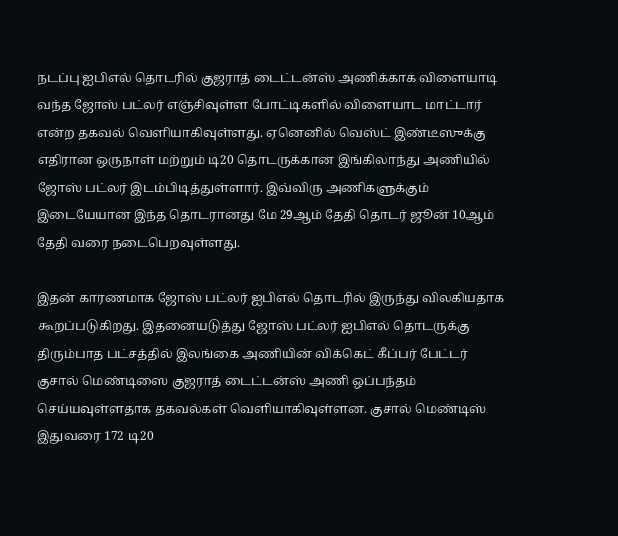நடப்பு ஐபிஎல் தொடரில் குஜராத் டைட்டன்ஸ் அணிக்காக விளையாடி வந்த ஜோஸ் பட்லர் எஞ்சிவுள்ள போட்டிகளில் விளையாட மாட்டார் என்ற தகவல் வெளியாகிவுள்ளது. ஏனெனில் வெஸ்ட் இண்டீஸுக்கு எதிரான ஒருநாள் மற்றும் டி20 தொடருக்கான இங்கிலாந்து அணியில் ஜோஸ் பட்லர் இடம்பிடித்துள்ளார். இவ்விரு அணிகளுக்கும் இடையேயான இந்த தொடரானது மே 29ஆம் தேதி தொடர் ஜூன் 10ஆம் தேதி வரை நடைபெறவுள்ளது.

இதன் காரணமாக ஜோஸ் பட்லர் ஐபிஎல் தொடரில் இருந்து விலகியதாக கூறப்படுகிறது. இதனையடுத்து ஜோஸ் பட்லர் ஐபிஎல் தொடருக்கு திரும்பாத பட்சத்தில் இலங்கை அணியின் விக்கெட் கீப்பர் பேட்டர் குசால் மெண்டிஸை குஜராத் டைட்டன்ஸ் அணி ஒப்பந்தம் செய்யவுள்ளதாக தகவல்கள் வெளியாகிவுள்ளன. குசால் மெண்டிஸ் இதுவரை 172 டி20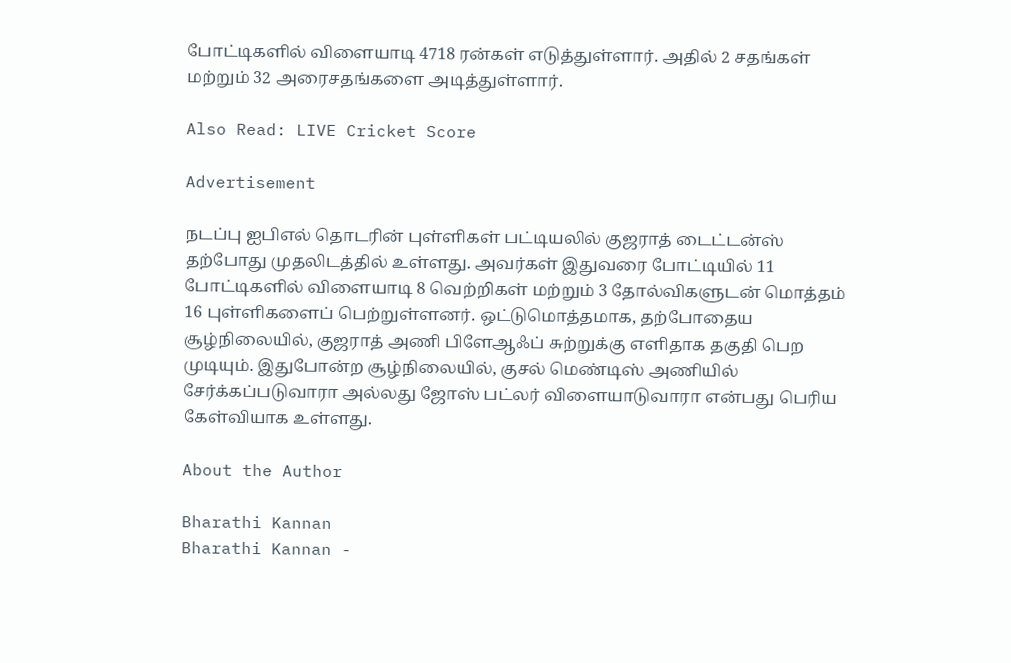போட்டிகளில் விளையாடி 4718 ரன்கள் எடுத்துள்ளார். அதில் 2 சதங்கள் மற்றும் 32 அரைசதங்களை அடித்துள்ளார்.

Also Read: LIVE Cricket Score

Advertisement

நடப்பு ஐபிஎல் தொடரின் புள்ளிகள் பட்டியலில் குஜராத் டைட்டன்ஸ் தற்போது முதலிடத்தில் உள்ளது. அவர்கள் இதுவரை போட்டியில் 11 போட்டிகளில் விளையாடி 8 வெற்றிகள் மற்றும் 3 தோல்விகளுடன் மொத்தம் 16 புள்ளிகளைப் பெற்றுள்ளனர். ஒட்டுமொத்தமாக, தற்போதைய சூழ்நிலையில், குஜராத் அணி பிளேஆஃப் சுற்றுக்கு எளிதாக தகுதி பெற முடியும். இதுபோன்ற சூழ்நிலையில், குசல் மெண்டிஸ் அணியில் சேர்க்கப்படுவாரா அல்லது ஜோஸ் பட்லர் விளையாடுவாரா என்பது பெரிய கேள்வியாக உள்ளது.

About the Author

Bharathi Kannan
Bharathi Kannan -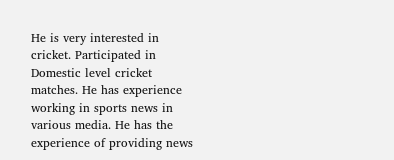He is very interested in cricket. Participated in Domestic level cricket matches. He has experience working in sports news in various media. He has the experience of providing news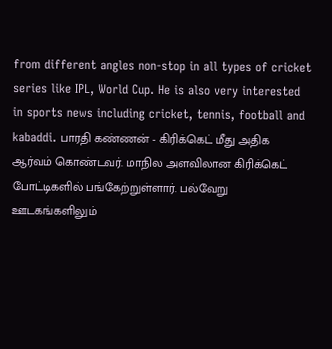from different angles non-stop in all types of cricket series like IPL, World Cup. He is also very interested in sports news including cricket, tennis, football and kabaddi. பாரதி கண்ணன் - கிரிக்கெட் மீது அதிக ஆர்வம் கொண்டவர். மாநில அளவிலான கிரிக்கெட் போட்டிகளில் பங்கேற்றுள்ளார். பல்வேறு ஊடகங்களிலும்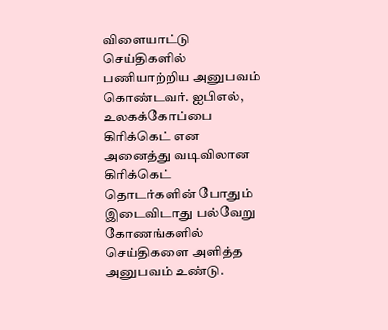விளையாட்டு செய்திகளில் பணியாற்றிய அனுபவம் கொண்டவர். ஐபிஎல், உலகக்கோப்பை கிரிக்கெட் என அனைத்து வடிவிலான கிரிக்கெட் தொடர்களின் போதும் இடைவிடாது பல்வேறு கோணங்களில் செய்திகளை அளித்த அனுபவம் உண்டு.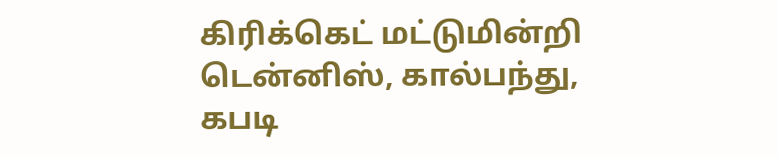கிரிக்கெட் மட்டுமின்றி டென்னிஸ், கால்பந்து, கபடி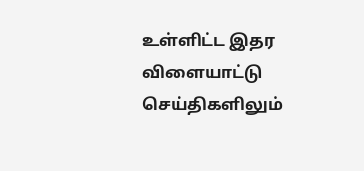உள்ளிட்ட இதர விளையாட்டு செய்திகளிலும்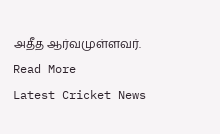அதீத ஆர்வமுள்ளவர். Read More
Latest Cricket News